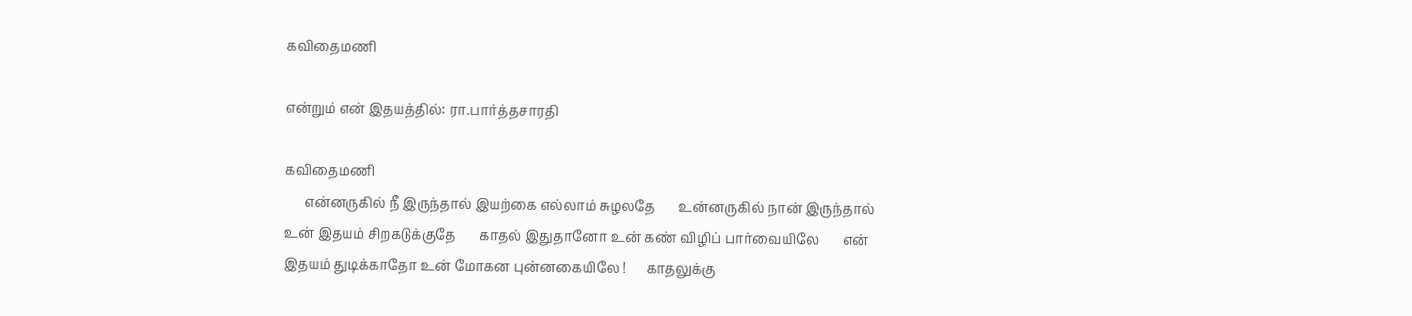கவிதைமணி

என்றும் என் இதயத்தில்: ரா.பார்த்தசாரதி

கவிதைமணி
      என்னருகில் நீ இருந்தால் இயற்கை எல்லாம் சுழலதே       உன்னருகில் நான் இருந்தால்  உன் இதயம் சிறகடுக்குதே       காதல் இதுதானோ உன் கண் விழிப் பார்வையிலே       என் இதயம் துடிக்காதோ உன் மோகன புன்னகையிலே !      காதலுக்கு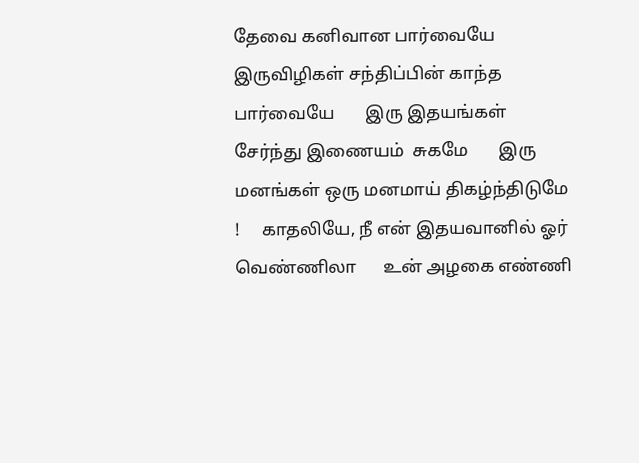தேவை கனிவான பார்வையே       இருவிழிகள் சந்திப்பின் காந்த பார்வையே       இரு இதயங்கள் சேர்ந்து இணையம்  சுகமே       இரு மனங்கள் ஒரு மனமாய் திகழ்ந்திடுமே !     காதலியே, நீ என் இதயவானில் ஓர் வெண்ணிலா      உன் அழகை எண்ணி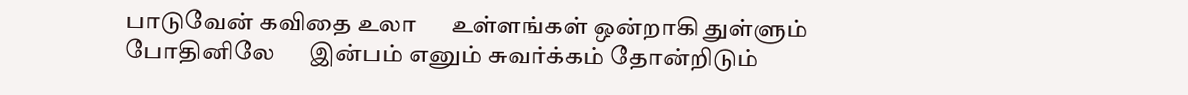பாடுவேன் கவிதை உலா      உள்ளங்கள் ஒன்றாகி துள்ளும்  போதினிலே      இன்பம் எனும் சுவர்க்கம் தோன்றிடும்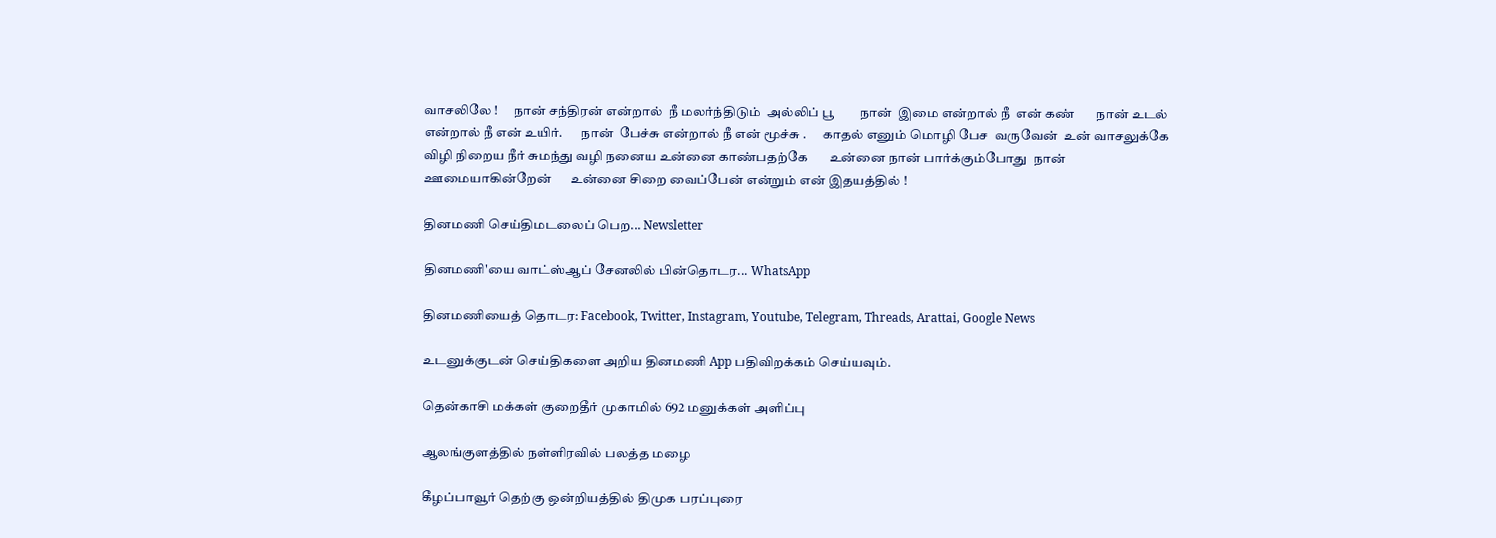வாசலிலே !      நான் சந்திரன் என்றால்  நீ மலர்ந்திடும்  அல்லிப் பூ        நான்  இமை என்றால் நீ  என் கண்       நான் உடல் என்றால் நீ என் உயிர்.       நான்  பேச்சு என்றால் நீ என் மூச்சு .      காதல் எனும் மொழி பேச  வருவேன்  உன் வாசலுக்கே       விழி நிறைய நீர் சுமந்து வழி நனைய உன்னை காண்பதற்கே       உன்னை நான் பார்க்கும்போது  நான் ஊமையாகின்றேன்      உன்னை சிறை வைப்பேன் என்றும் என் இதயத்தில் !

தினமணி செய்திமடலைப் பெற... Newsletter

தினமணி'யை வாட்ஸ்ஆப் சேனலில் பின்தொடர... WhatsApp

தினமணியைத் தொடர: Facebook, Twitter, Instagram, Youtube, Telegram, Threads, Arattai, Google News

உடனுக்குடன் செய்திகளை அறிய தினமணி App பதிவிறக்கம் செய்யவும்.

தென்காசி மக்கள் குறைதீர் முகாமில் 692 மனுக்கள் அளிப்பு

ஆலங்குளத்தில் நள்ளிரவில் பலத்த மழை

கீழப்பாவூர் தெற்கு ஒன்றியத்தில் திமுக பரப்புரை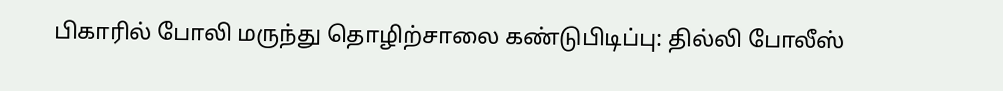பிகாரில் போலி மருந்து தொழிற்சாலை கண்டுபிடிப்பு: தில்லி போலீஸ்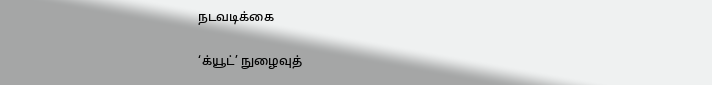நடவடிக்கை

‘க்யூட்’ நுழைவுத்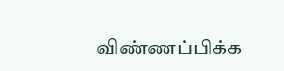விண்ணப்பிக்க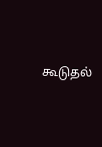கூடுதல்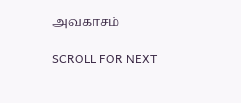அவகாசம்

SCROLL FOR NEXT